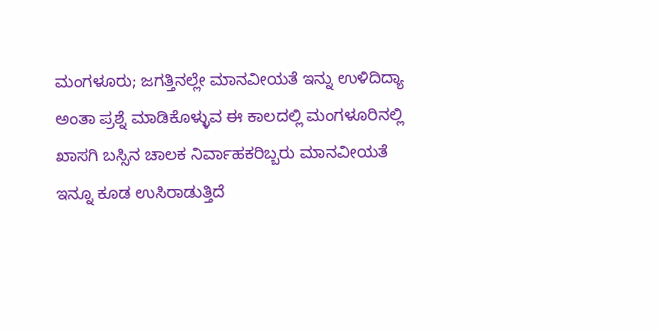ಮಂಗಳೂರು; ಜಗತ್ತಿನಲ್ಲೇ ಮಾನವೀಯತೆ ಇನ್ನು ಉಳಿದಿದ್ಯಾ ಅಂತಾ ಪ್ರಶ್ನೆ ಮಾಡಿಕೊಳ್ಳುವ ಈ ಕಾಲದಲ್ಲಿ ಮಂಗಳೂರಿನಲ್ಲಿ ಖಾಸಗಿ ಬಸ್ಸಿನ ಚಾಲಕ ನಿರ್ವಾಹಕರಿಬ್ಬರು ಮಾನವೀಯತೆ ಇನ್ನೂ ಕೂಡ ಉಸಿರಾಡುತ್ತಿದೆ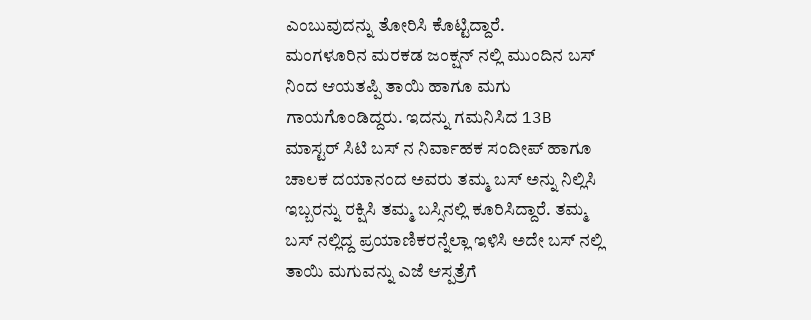ಎಂಬುವುದನ್ನು ತೋರಿಸಿ ಕೊಟ್ಟಿದ್ದಾರೆ.
ಮಂಗಳೂರಿನ ಮರಕಡ ಜಂಕ್ಷನ್ ನಲ್ಲಿ ಮುಂದಿನ ಬಸ್ ನಿಂದ ಆಯತಪ್ಪಿ ತಾಯಿ ಹಾಗೂ ಮಗು ಗಾಯಗೊಂಡಿದ್ದರು. ಇದನ್ನು ಗಮನಿಸಿದ 13B ಮಾಸ್ಟರ್ ಸಿಟಿ ಬಸ್ ನ ನಿರ್ವಾಹಕ ಸಂದೀಪ್ ಹಾಗೂ ಚಾಲಕ ದಯಾನಂದ ಅವರು ತಮ್ಮ ಬಸ್ ಅನ್ನು ನಿಲ್ಲಿಸಿ ಇಬ್ಬರನ್ನು ರಕ್ಷಿಸಿ ತಮ್ಮ ಬಸ್ಸಿನಲ್ಲಿ ಕೂರಿಸಿದ್ದಾರೆ. ತಮ್ಮ ಬಸ್ ನಲ್ಲಿದ್ದ ಪ್ರಯಾಣಿಕರನ್ನೆಲ್ಲಾ ಇಳಿಸಿ ಅದೇ ಬಸ್ ನಲ್ಲಿ ತಾಯಿ ಮಗುವನ್ನು ಎಜೆ ಆಸ್ಪತ್ರೆಗೆ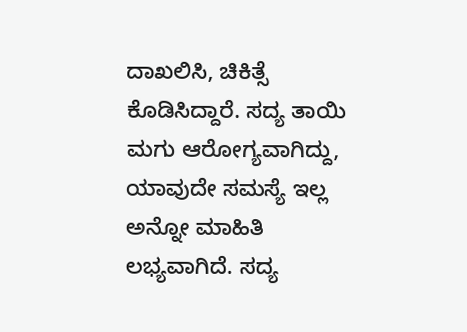ದಾಖಲಿಸಿ, ಚಿಕಿತ್ಸೆ ಕೊಡಿಸಿದ್ದಾರೆ. ಸದ್ಯ ತಾಯಿ ಮಗು ಆರೋಗ್ಯವಾಗಿದ್ದು, ಯಾವುದೇ ಸಮಸ್ಯೆ ಇಲ್ಲ ಅನ್ನೋ ಮಾಹಿತಿ ಲಭ್ಯವಾಗಿದೆ. ಸದ್ಯ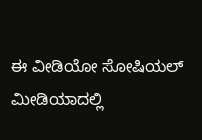ಈ ವೀಡಿಯೋ ಸೋಷಿಯಲ್ ಮೀಡಿಯಾದಲ್ಲಿ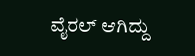ವೈರಲ್ ಆಗಿದ್ದು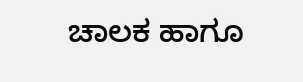ಚಾಲಕ ಹಾಗೂ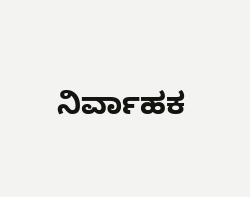ನಿರ್ವಾಹಕ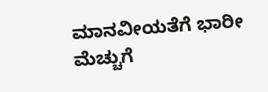ಮಾನವೀಯತೆಗೆ ಭಾರೀ ಮೆಚ್ಚುಗೆ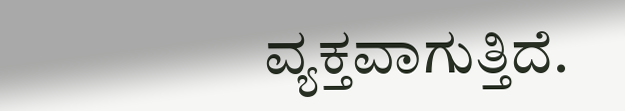ವ್ಯಕ್ತವಾಗುತ್ತಿದೆ.